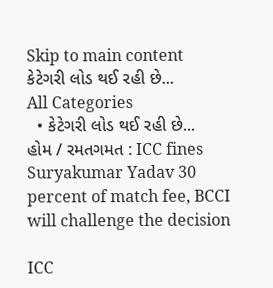Skip to main content
કેટેગરી લોડ થઈ રહી છે...
All Categories
  • કેટેગરી લોડ થઈ રહી છે...
હોમ / રમતગમત : ICC fines Suryakumar Yadav 30 percent of match fee, BCCI will challenge the decision

ICC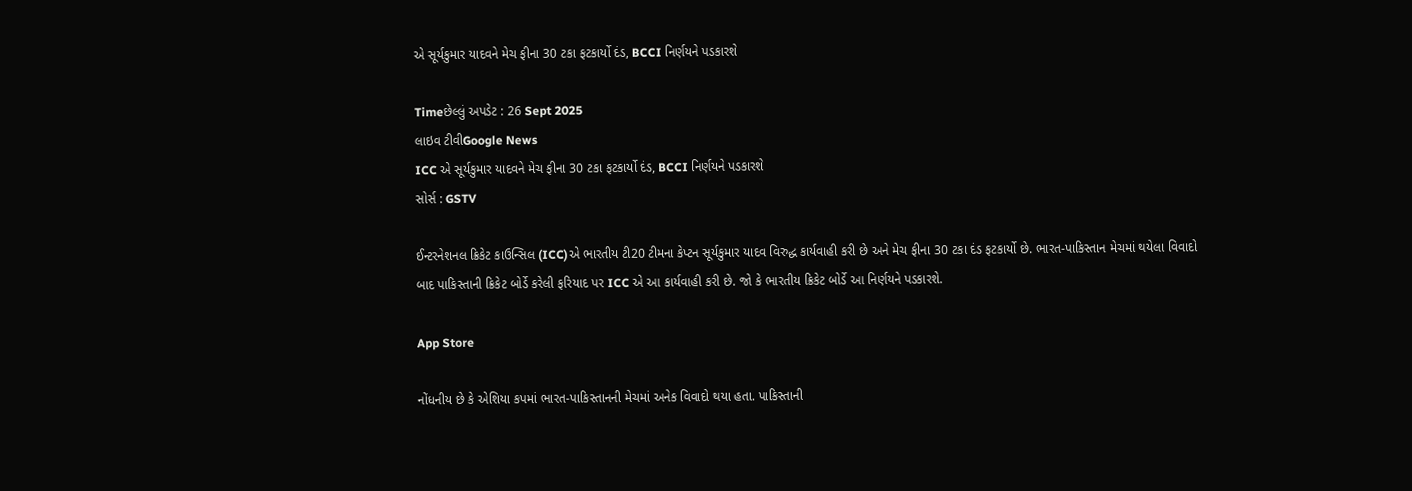એ સૂર્યકુમાર યાદવને મેચ ફીના 30 ટકા ફટકાર્યો દંડ, BCCI નિર્ણયને પડકારશે

Timeછેલ્લું અપડેટ : 26 Sept 2025
લાઇવ ટીવીGoogle News
ICC એ સૂર્યકુમાર યાદવને મેચ ફીના 30 ટકા ફટકાર્યો દંડ, BCCI નિર્ણયને પડકારશે
સોર્સ : GSTV

ઈન્ટરનેશનલ ક્રિકેટ કાઉન્સિલ (ICC)એ ભારતીય ટી20 ટીમના કેપ્ટન સૂર્યકુમાર યાદવ વિરુદ્ધ કાર્યવાહી કરી છે અને મેચ ફીના 30 ટકા દંડ ફટકાર્યો છે. ભારત-પાકિસ્તાન મેચમાં થયેલા વિવાદો બાદ પાકિસ્તાની ક્રિકેટ બોર્ડે કરેલી ફરિયાદ પર ICC એ આ કાર્યવાહી કરી છે. જો કે ભારતીય ક્રિકેટ બોર્ડે આ નિર્ણયને પડકારશે.

App Store

નોંધનીય છે કે એશિયા કપમાં ભારત-પાકિસ્તાનની મેચમાં અનેક વિવાદો થયા હતા. પાકિસ્તાની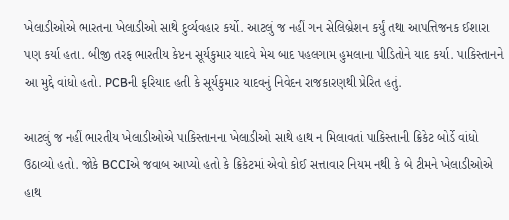ખેલાડીઓએ ભારતના ખેલાડીઓ સાથે દુર્વ્યવહાર કર્યો. આટલું જ નહીં ગન સેલિબ્રેશન કર્યું તથા આપત્તિજનક ઈશારા પણ કર્યા હતા. બીજી તરફ ભારતીય કેપ્ટન સૂર્યકુમાર યાદવે મેચ બાદ પહલગામ હુમલાના પીડિતોને યાદ કર્યા. પાકિસ્તાનને આ મુદ્દે વાંધો હતો. PCBની ફરિયાદ હતી કે સૂર્યકુમાર યાદવનું નિવેદન રાજકારણથી પ્રેરિત હતું.

આટલું જ નહીં ભારતીય ખેલાડીઓએ પાકિસ્તાનના ખેલાડીઓ સાથે હાથ ન મિલાવતાં પાકિસ્તાની ક્રિકેટ બોર્ડે વાંધો ઉઠાવ્યો હતો. જોકે BCCIએ જવાબ આપ્યો હતો કે ક્રિકેટમાં એવો કોઈ સત્તાવાર નિયમ નથી કે બે ટીમને ખેલાડીઓએ હાથ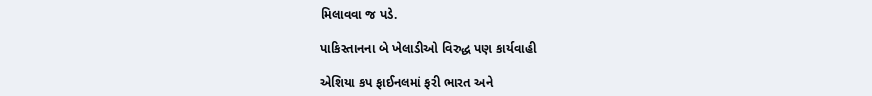મિલાવવા જ પડે.

પાકિસ્તાનના બે ખેલાડીઓ વિરુદ્ધ પણ કાર્યવાહી

એશિયા કપ ફાઈનલમાં ફરી ભારત અને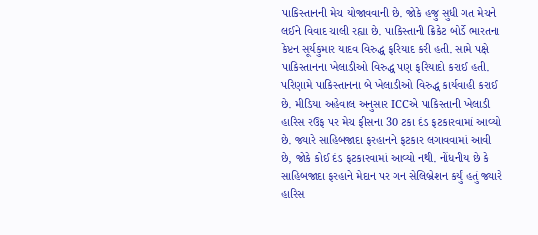પાકિસ્તાનની મેચ યોજાવવાની છે. જોકે હજુ સુધી ગત મેચને લઈને વિવાદ ચાલી રહ્યા છે. પાકિસ્તાની ક્રિકેટ બોર્ડે ભારતના કેપ્ટન સૂર્યકુમાર યાદવ વિરુદ્ધ ફરિયાદ કરી હતી. સામે પક્ષે પાકિસ્તાનના ખેલાડીઓ વિરુદ્ધ પણ ફરિયાદો કરાઈ હતી. પરિણામે પાકિસ્તાનના બે ખેલાડીઓ વિરુદ્ધ કાર્યવાહી કરાઈ છે. મીડિયા અહેવાલ અનુસાર ICCએ પાકિસ્તાની ખેલાડી હારિસ રઉફ પર મેચ ફીસના 30 ટકા દંડ ફટકારવામાં આવ્યો છે. જ્યારે સાહિબજાદા ફરહાનને ફટકાર લગાવવામાં આવી છે, જોકે કોઈ દંડ ફટકારવામાં આવ્યો નથી. નોંધનીય છે કે સાહિબજાદા ફરહાને મેદાન પર ગન સેલિબ્રેશન કર્યું હતું જ્યારે હારિસ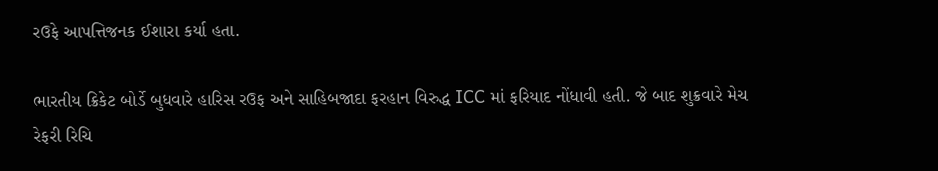રઉફે આપત્તિજનક ઈશારા કર્યા હતા.

ભારતીય ક્રિકેટ બોર્ડે બુધવારે હારિસ રઉફ અને સાહિબજાદા ફરહાન વિરુદ્ધ ICC માં ફરિયાદ નોંધાવી હતી. જે બાદ શુક્રવારે મેચ રેફરી રિચિ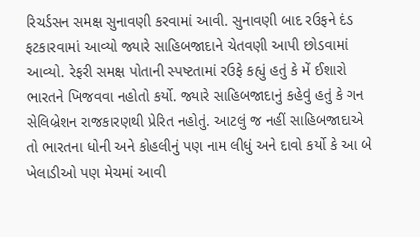રિચર્ડસન સમક્ષ સુનાવણી કરવામાં આવી. સુનાવણી બાદ રઉફને દંડ ફટકારવામાં આવ્યો જ્યારે સાહિબજાદાને ચેતવણી આપી છોડવામાં આવ્યો. રેફરી સમક્ષ પોતાની સ્પષ્ટતામાં રઉફે કહ્યું હતું કે મેં ઈશારો ભારતને ખિજવવા નહોતો કર્યો. જ્યારે સાહિબજાદાનું કહેવું હતું કે ગન સેલિબ્રેશન રાજકારણથી પ્રેરિત નહોતું. આટલું જ નહીં સાહિબજાદાએ તો ભારતના ધોની અને કોહલીનું પણ નામ લીધું અને દાવો કર્યો કે આ બે ખેલાડીઓ પણ મેચમાં આવી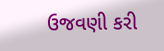ઉજવણી કરી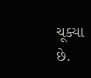ચૂક્યા છે.